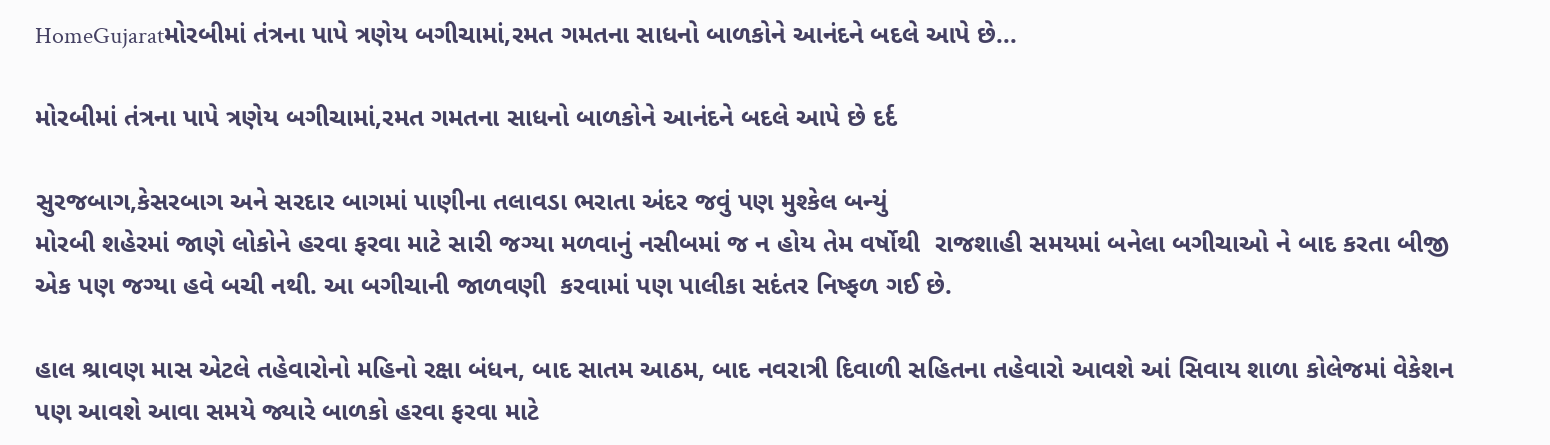HomeGujaratમોરબીમાં તંત્રના પાપે ત્રણેય બગીચામાં,રમત ગમતના સાધનો બાળકોને આનંદને બદલે આપે છે...

મોરબીમાં તંત્રના પાપે ત્રણેય બગીચામાં,રમત ગમતના સાધનો બાળકોને આનંદને બદલે આપે છે દર્દ

સુરજબાગ,કેસરબાગ અને સરદાર બાગમાં પાણીના તલાવડા ભરાતા અંદર જવું પણ મુશ્કેલ બન્યું
મોરબી શહેરમાં જાણે લોકોને હરવા ફરવા માટે સારી જગ્યા મળવાનું નસીબમાં જ ન હોય તેમ વર્ષોથી  રાજશાહી સમયમાં બનેલા બગીચાઓ ને બાદ કરતા બીજી એક પણ જગ્યા હવે બચી નથી. આ બગીચાની જાળવણી  કરવામાં પણ પાલીકા સદંતર નિષ્ફળ ગઈ છે.

હાલ શ્રાવણ માસ એટલે તહેવારોનો મહિનો રક્ષા બંધન, બાદ સાતમ આઠમ, બાદ નવરાત્રી દિવાળી સહિતના તહેવારો આવશે આં સિવાય શાળા કોલેજમાં વેકેશન પણ આવશે આવા સમયે જ્યારે બાળકો હરવા ફરવા માટે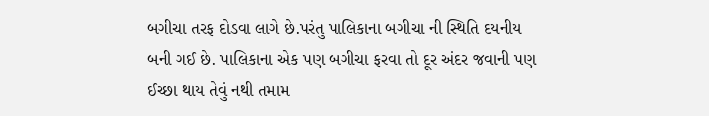બગીચા તરફ દોડવા લાગે છે.પરંતુ પાલિકાના બગીચા ની સ્થિતિ દયનીય બની ગઈ છે. પાલિકાના એક પણ બગીચા ફરવા તો દૂર અંદર જવાની પણ ઈચ્છા થાય તેવું નથી તમામ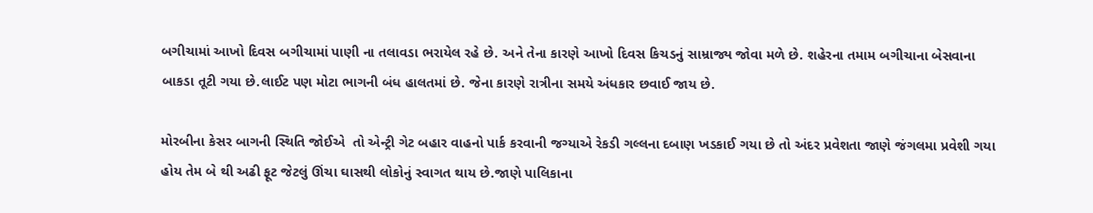બગીચામાં આખો દિવસ બગીચામાં પાણી ના તલાવડા ભરાયેલ રહે છે. અને તેના કારણે આખો દિવસ કિચડનું સામ્રાજ્ય જોવા મળે છે. શહેરના તમામ બગીચાના બેસવાના બાકડા તૂટી ગયા છે.લાઈટ પણ મોટા ભાગની બંધ હાલતમાં છે. જેના કારણે રાત્રીના સમયે અંધકાર છવાઈ જાય છે.

મોરબીના કેસર બાગની સ્થિતિ જોઈએ  તો એન્ટ્રી ગેટ બહાર વાહનો પાર્ક કરવાની જગ્યાએ રેકડી ગલ્લના દબાણ ખડકાઈ ગયા છે તો અંદર પ્રવેશતા જાણે જંગલમા પ્રવેશી ગયા  હોય તેમ બે થી અઢી ફૂટ જેટલું ઊંચા ઘાસથી લોકોનું સ્વાગત થાય છે.જાણે પાલિકાના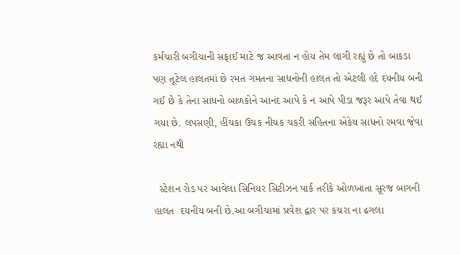કર્મચારી બગીચાની સફાઈ માટે જ આવતા ન હોય તેમ લાગી રહ્યું છે તો બાકડા પણ તૂટેલ હાલતમાં છે રમત ગમતના સાધનોની હાલત તો એટલી હદે દયનીય બની ગઈ છે કે તેના સાધનો બાળકોને આનંદ આપે કે ન આપે પીડા જરૂર આપે તેવા થઈ ગયા છે. લપસણી, હીંચકા ઉચક નીચક ચકરી સહિતના એકેય સાધનો રમવા જેવા રહ્યા નથી

  સ્ટેશન રોડ પર આવેલા સિનિયર સિટીઝન પાર્ક તરીકે ઓળખાતા સૂરજ બાગની હાલત  દયનીય બની છે.આ બગીચામાં પ્રવેશ દ્વાર પર કચરા ના ઢગલા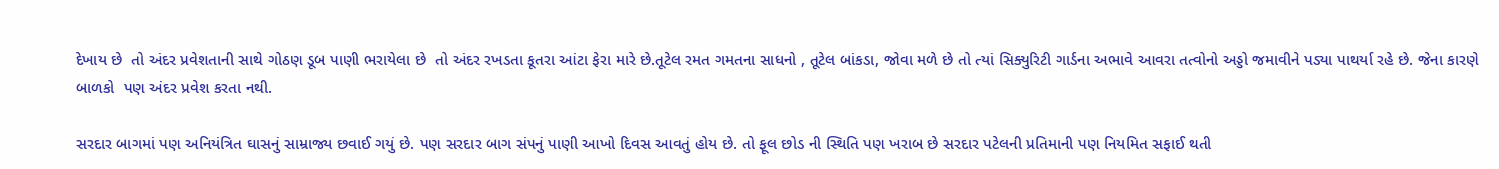દેખાય છે  તો અંદર પ્રવેશતાની સાથે ગોઠણ ડૂબ પાણી ભરાયેલા છે  તો અંદર રખડતા કૂતરા આંટા ફેરા મારે છે.તૂટેલ રમત ગમતના સાધનો , તૂટેલ બાંકડા, જોવા મળે છે તો ત્યાં સિક્યુરિટી ગાર્ડના અભાવે આવરા તત્વોનો અડ્ડો જમાવીને પડ્યા પાથર્યા રહે છે. જેના કારણે બાળકો  પણ અંદર પ્રવેશ કરતા નથી.

સરદાર બાગમાં પણ અનિયંત્રિત ઘાસનું સામ્રાજ્ય છવાઈ ગયું છે. પણ સરદાર બાગ સંપનું પાણી આખો દિવસ આવતું હોય છે. તો ફૂલ છોડ ની સ્થિતિ પણ ખરાબ છે સરદાર પટેલની પ્રતિમાની પણ નિયમિત સફાઈ થતી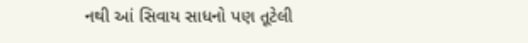નથી આં સિવાય સાધનો પણ તૂટેલી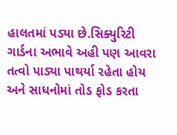હાલતમાં પડ્યા છે.સિક્યુરિટી ગાર્ડના અભાવે અહી પણ આવરા તત્વો પાડ્યા પાથર્યા રહેતા હોય અને સાધનોમાં તોડ ફોડ કરતા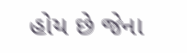હોય છે જેના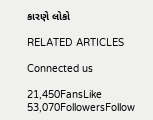કારણે લોકો

RELATED ARTICLES

Connected us

21,450FansLike
53,070FollowersFollow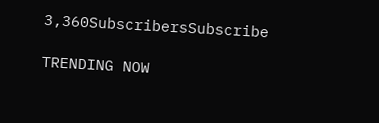3,360SubscribersSubscribe

TRENDING NOW